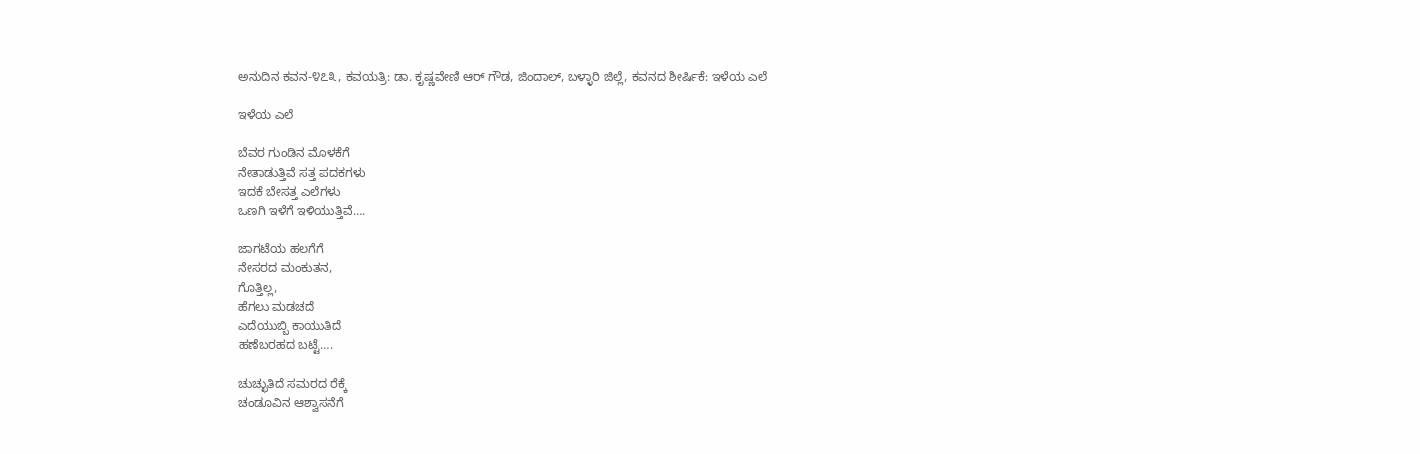ಅನುದಿನ ಕವನ-೪೭೩, ಕವಯತ್ರಿ: ಡಾ. ಕೃಷ್ಣವೇಣಿ ಆರ್ ಗೌಡ, ಜಿಂದಾಲ್, ಬಳ್ಳಾರಿ ಜಿಲ್ಲೆ, ಕವನದ ಶೀರ್ಷಿಕೆ: ಇಳೆಯ ಎಲೆ

ಇಳೆಯ ಎಲೆ

ಬೆವರ ಗುಂಡಿನ ಮೊಳಕೆಗೆ
ನೇತಾಡುತ್ತಿವೆ ಸತ್ತ ಪದಕಗಳು
ಇದಕೆ ಬೇಸತ್ತ ಎಲೆಗಳು
ಒಣಗಿ ಇಳೆಗೆ ಇಳಿಯುತ್ತಿವೆ….

ಜಾಗಟೆಯ ಹಲಗೆಗೆ
ನೇಸರದ ಮಂಕುತನ,
ಗೊತ್ತಿಲ್ಲ,
ಹೆಗಲು ಮಡಚದೆ
ಎದೆಯುಬ್ಬಿ ಕಾಯುತಿದೆ
ಹಣೆಬರಹದ ಬಟ್ಟೆ….

ಚುಚ್ಛುತಿದೆ ಸಮರದ ರೆಕ್ಕೆ
ಚಂಡೂವಿನ ಆಶ್ವಾಸನೆಗೆ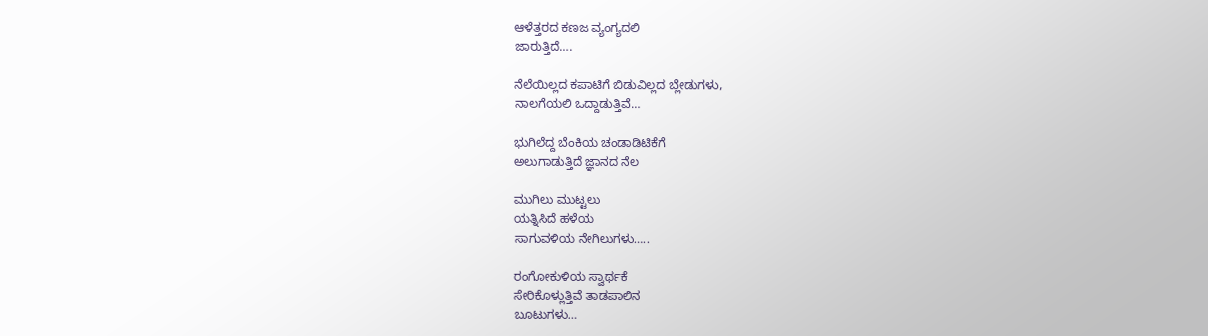ಆಳೆತ್ತರದ ಕಣಜ ವ್ಯಂಗ್ಯದಲಿ
ಜಾರುತ್ತಿದೆ….

ನೆಲೆಯಿಲ್ಲದ ಕಪಾಟಿಗೆ ಬಿಡುವಿಲ್ಲದ ಬ್ಲೇಡುಗಳು,
ನಾಲಗೆಯಲಿ ಒದ್ದಾಡುತ್ತಿವೆ…

ಭುಗಿಲೆದ್ದ ಬೆಂಕಿಯ ಚಂಡಾಡಿಟಿಕೆಗೆ
ಅಲುಗಾಡುತ್ತಿದೆ ಜ್ಞಾನದ ನೆಲ

ಮುಗಿಲು ಮುಟ್ಟಲು
ಯತ್ನಿಸಿದೆ ಹಳೆಯ
ಸಾಗುವಳಿಯ ನೇಗಿಲುಗಳು…..

ರಂಗೋಕುಳಿಯ ಸ್ವಾರ್ಥಕೆ
ಸೇರಿಕೊಳ್ಲುತ್ತಿವೆ ತಾಡಪಾಲಿನ
ಬೂಟುಗಳು…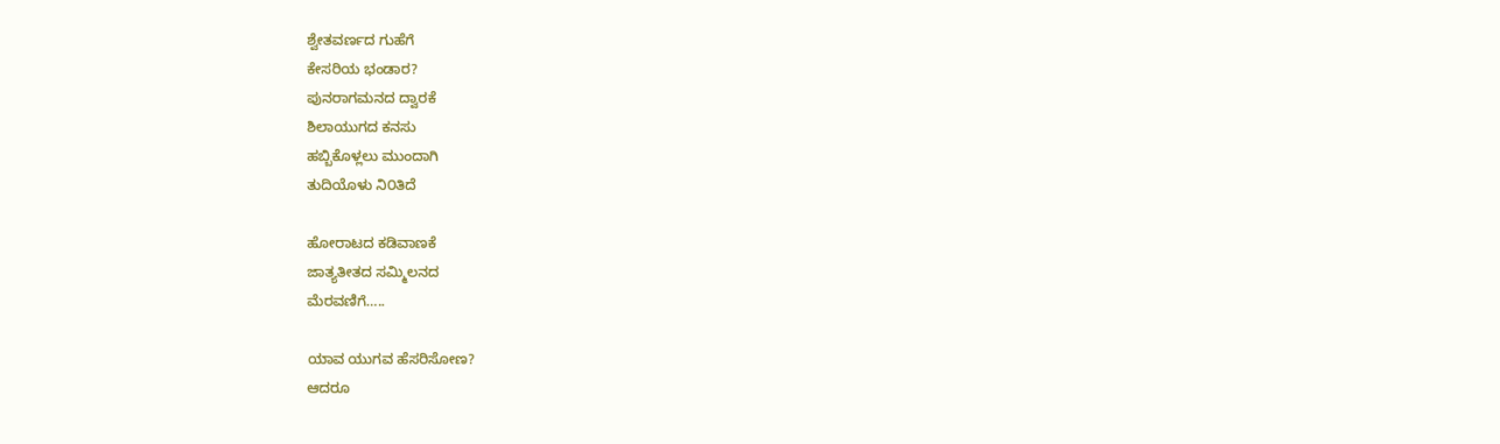ಶ್ವೇತವರ್ಣದ ಗುಹೆಗೆ
ಕೇಸರಿಯ ಭಂಡಾರ?
ಪುನರಾಗಮನದ ದ್ವಾರಕೆ
ಶಿಲಾಯುಗದ ಕನಸು
ಹಬ್ಬಿಕೊಳ್ಲಲು ಮುಂದಾಗಿ
ತುದಿಯೊಳು ನಿ೦ತಿದೆ

ಹೋರಾಟದ ಕಡಿವಾಣಕೆ
ಜಾತ್ಯತೀತದ ಸಮ್ಮಿಲನದ
ಮೆರವಣಿಗೆ…..

ಯಾವ ಯುಗವ ಹೆಸರಿಸೋಣ?
ಆದರೂ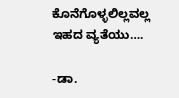ಕೊನೆಗೊಳ್ಳಲಿಲ್ಲವಲ್ಲ
ಇಹದ ವ್ಯತೆಯು….

-ಡಾ.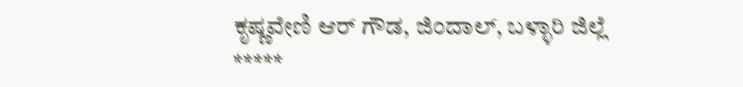ಕೃಷ್ಣವೇಣಿ ಆರ್ ಗೌಡ, ಜಿಂದಾಲ್, ಬಳ್ಳಾರಿ ಜಿಲ್ಲೆ
*****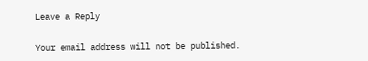Leave a Reply

Your email address will not be published.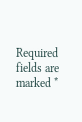Required fields are marked *